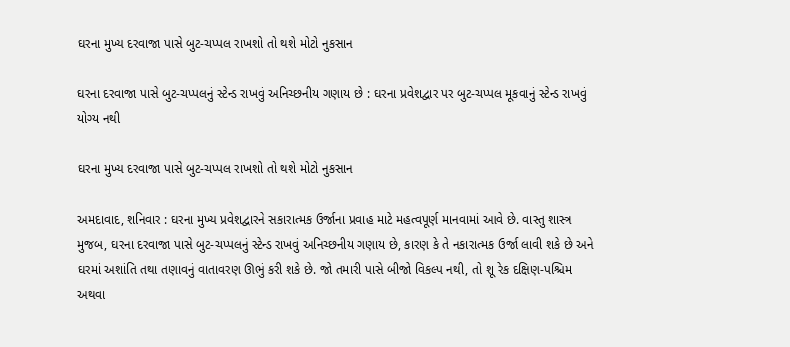ઘરના મુખ્ય દરવાજા પાસે બુટ-ચપ્પલ રાખશો તો થશે મોટો નુકસાન

ઘરના દરવાજા પાસે બુટ-ચપ્પલનું સ્ટેન્ડ રાખવું અનિચ્છનીય ગણાય છે : ઘરના પ્રવેશદ્વાર પર બુટ-ચપ્પલ મૂકવાનું સ્ટેન્ડ રાખવું યોગ્ય નથી

ઘરના મુખ્ય દરવાજા પાસે બુટ-ચપ્પલ રાખશો તો થશે મોટો નુકસાન

અમદાવાદ, શનિવાર : ઘરના મુખ્ય પ્રવેશદ્વારને સકારાત્મક ઉર્જાના પ્રવાહ માટે મહત્વપૂર્ણ માનવામાં આવે છે. વાસ્તુ શાસ્ત્ર મુજબ, ઘરના દરવાજા પાસે બુટ-ચપ્પલનું સ્ટેન્ડ રાખવું અનિચ્છનીય ગણાય છે, કારણ કે તે નકારાત્મક ઉર્જા લાવી શકે છે અને ઘરમાં અશાંતિ તથા તણાવનું વાતાવરણ ઊભું કરી શકે છે. જો તમારી પાસે બીજો વિકલ્પ નથી, તો શૂ રેક દક્ષિણ-પશ્ચિમ અથવા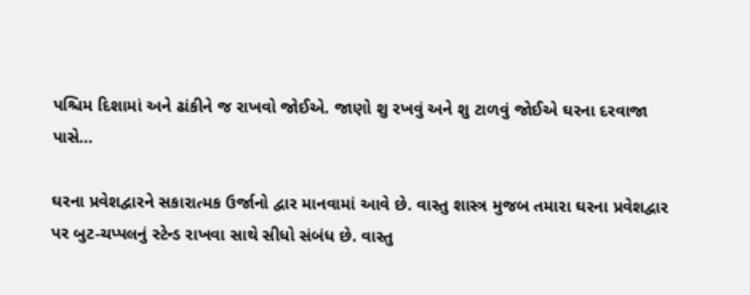પશ્ચિમ દિશામાં અને ઢાંકીને જ રાખવો જોઈએ. જાણો શુ રખવું અને શુ ટાળવું જોઈએ ઘરના દરવાજા પાસે…

ઘરના પ્રવેશદ્વારને સકારાત્મક ઉર્જાનો દ્વાર માનવામાં આવે છે. વાસ્તુ શાસ્ત્ર મુજબ તમારા ઘરના પ્રવેશદ્વાર પર બુટ-ચપ્પલનું સ્ટેન્ડ રાખવા સાથે સીધો સંબંધ છે. વાસ્તુ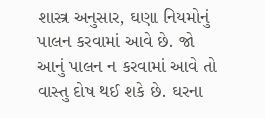શાસ્ત્ર અનુસાર, ઘણા નિયમોનું પાલન કરવામાં આવે છે. જો આનું પાલન ન કરવામાં આવે તો વાસ્તુ દોષ થઈ શકે છે. ઘરના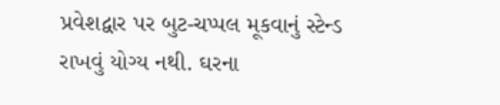પ્રવેશદ્વાર પર બુટ-ચપ્પલ મૂકવાનું સ્ટેન્ડ રાખવું યોગ્ય નથી. ઘરના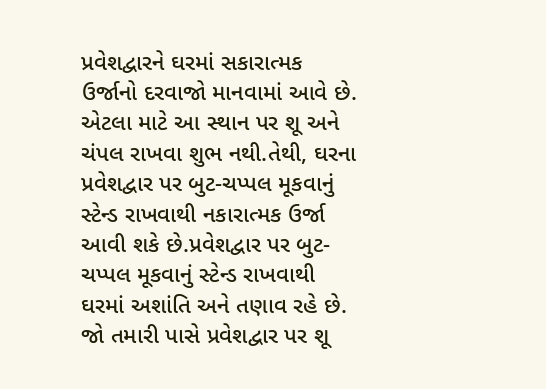પ્રવેશદ્વારને ઘરમાં સકારાત્મક ઉર્જાનો દરવાજો માનવામાં આવે છે. એટલા માટે આ સ્થાન પર શૂ અને ચંપલ રાખવા શુભ નથી.તેથી, ઘરના પ્રવેશદ્વાર પર બુટ-ચપ્પલ મૂકવાનું સ્ટેન્ડ રાખવાથી નકારાત્મક ઉર્જા આવી શકે છે.પ્રવેશદ્વાર પર બુટ-ચપ્પલ મૂકવાનું સ્ટેન્ડ રાખવાથી ઘરમાં અશાંતિ અને તણાવ રહે છે. જો તમારી પાસે પ્રવેશદ્વાર પર શૂ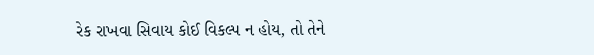રેક રાખવા સિવાય કોઈ વિકલ્પ ન હોય, તો તેને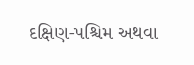દક્ષિણ-પશ્ચિમ અથવા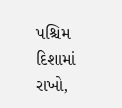પશ્ચિમ દિશામાં રાખો,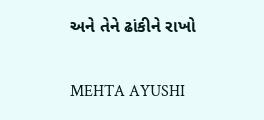અને તેને ઢાંકીને રાખો

MEHTA AYUSHI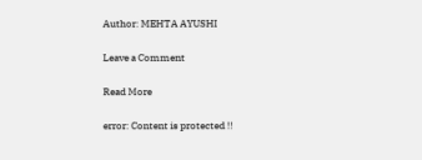Author: MEHTA AYUSHI

Leave a Comment

Read More

error: Content is protected !!